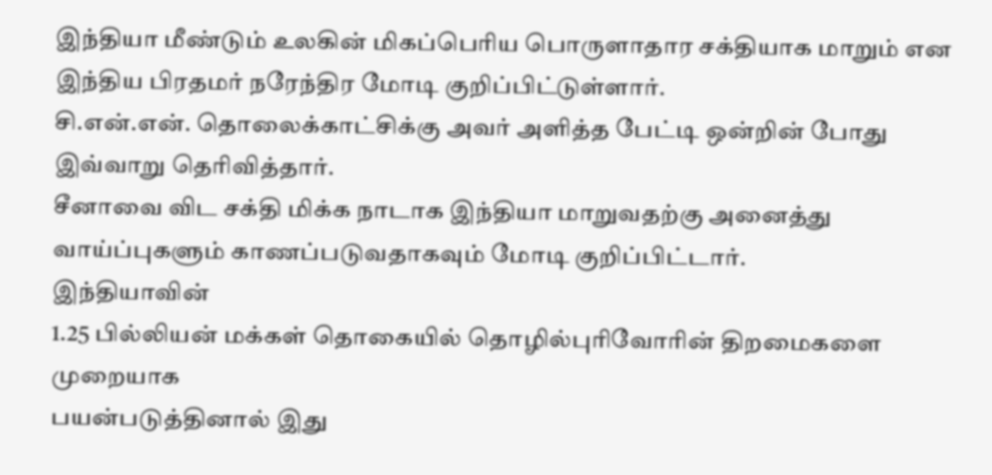இந்தியா மீண்டும் உலகின் மிகப்பெரிய பொருளாதார சக்தியாக மாறும் என இந்திய பிரதமர் நரேந்திர மோடி குறிப்பிட்டுள்ளார்.
சி.என்.என். தொலைக்காட்சிக்கு அவர் அளித்த பேட்டி ஒன்றின் போது இவ்வாறு தெரிவித்தார்.
சீனாவை விட சக்தி மிக்க நாடாக இந்தியா மாறுவதற்கு அனைத்து வாய்ப்புகளும் காணப்படுவதாகவும் மோடி குறிப்பிட்டார்.
இந்தியாவின்
1.25 பில்லியன் மக்கள் தொகையில் தொழில்புரிவோரின் திறமைகளை முறையாக
பயன்படுத்தினால் இது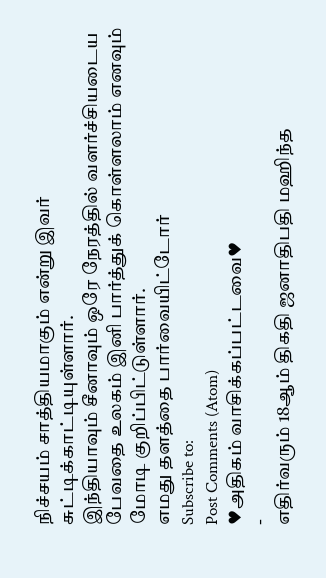நிச்சயம் சாத்தியமாகும் என்று இவர்
சுட்டிக்காட்டியுள்ளார்.
இந்தியாவும் சீனாவும் ஒரே நேரத்தில் வளர்ச்சியடைய பேவதை உலகம் இனி பார்த்துக் கொள்ளலாம் எனவும் மோடி குறிப்பிட்டுள்ளார்.
எமது தளத்தை பார்வையிட்டோர்
Subscribe to:
Post Comments (Atom)
♥அதிகம் வாசிக்கப்பட்டவை♥
-
எதிர்வரும் 18ஆம் திகதி ஜனாதிபதி மஹிந்த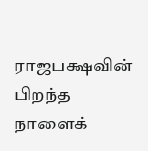ராஜபக்ஷவின் பிறந்த நாளைக்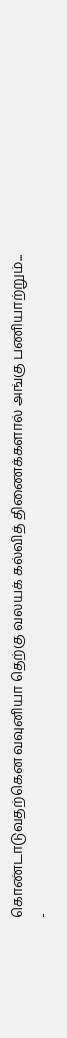கொண்டாடுவதற்கென வவுனியா தெற்கு வலயக் கல்வித் திணைக்களால் அங்கு பணியாற்றும்...
-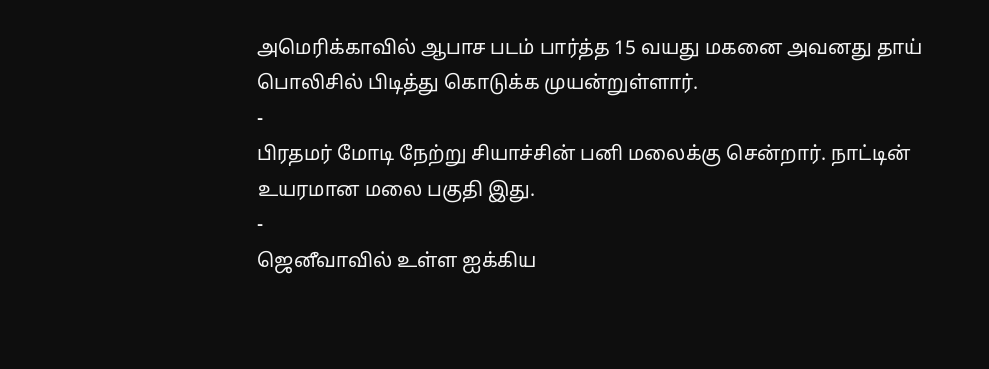அமெரிக்காவில் ஆபாச படம் பார்த்த 15 வயது மகனை அவனது தாய் பொலிசில் பிடித்து கொடுக்க முயன்றுள்ளார்.
-
பிரதமர் மோடி நேற்று சியாச்சின் பனி மலைக்கு சென்றார். நாட்டின் உயரமான மலை பகுதி இது.
-
ஜெனீவாவில் உள்ள ஐக்கிய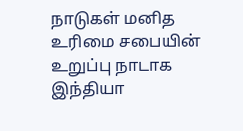நாடுகள் மனித உரிமை சபையின் உறுப்பு நாடாக இந்தியா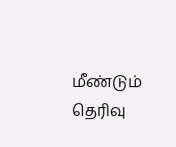மீண்டும் தெரிவு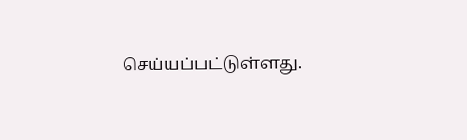செய்யப்பட்டுள்ளது.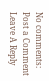No comments:
Post a Comment
Leave A Reply